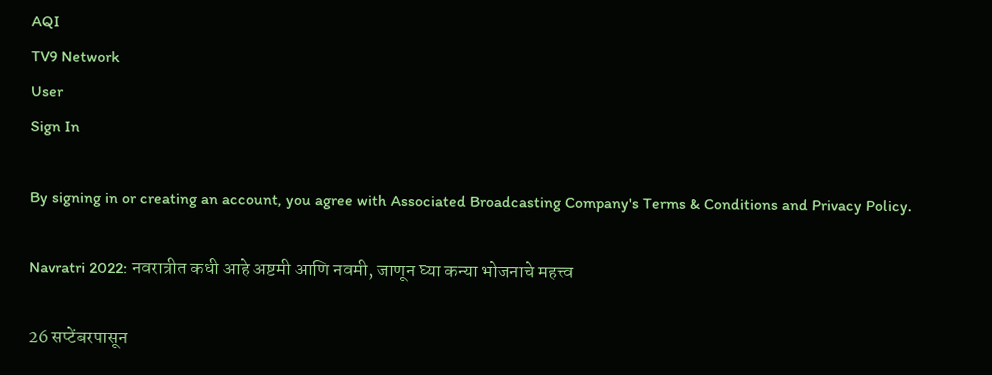AQI
TV9 Network
User
Sign In

By signing in or creating an account, you agree with Associated Broadcasting Company's Terms & Conditions and Privacy Policy.

Navratri 2022: नवरात्रीत कधी आहे अष्टमी आणि नवमी, जाणून घ्या कन्या भोजनाचे महत्त्व

26 सप्टेंबरपासून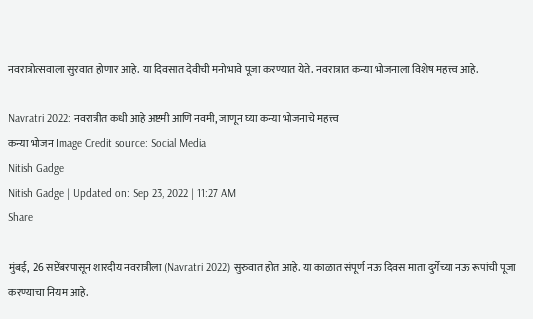नवरात्रोत्सवाला सुरवात होणार आहे. या दिवसात देवीची मनोभावे पूजा करण्यात येते. नवरात्रात कन्या भोजनाला विशेष महत्त्व आहे.

Navratri 2022: नवरात्रीत कधी आहे अष्टमी आणि नवमी, जाणून घ्या कन्या भोजनाचे महत्त्व
कन्या भोजन Image Credit source: Social Media
Nitish Gadge
Nitish Gadge | Updated on: Sep 23, 2022 | 11:27 AM
Share

मुंबई,  26 सप्टेंबरपासून शारदीय नवरात्रीला (Navratri 2022) सुरुवात होत आहे. या काळात संपूर्ण नऊ दिवस माता दुर्गेच्या नऊ रूपांची पूजा करण्याचा नियम आहे.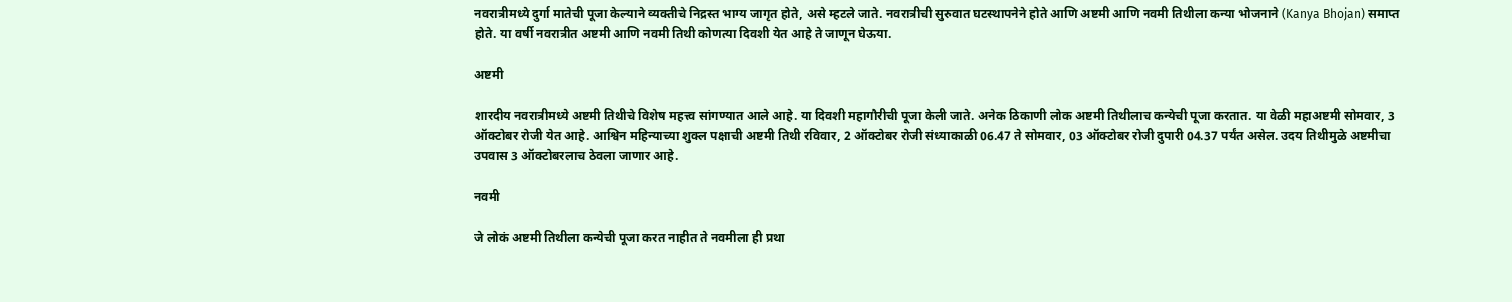नवरात्रीमध्ये दुर्गा मातेची पूजा केल्याने व्यक्तीचे निद्रस्त भाग्य जागृत होते, असे म्हटले जाते. नवरात्रीची सुरुवात घटस्थापनेने होते आणि अष्टमी आणि नवमी तिथीला कन्या भोजनाने (Kanya Bhojan) समाप्त होते. या वर्षी नवरात्रीत अष्टमी आणि नवमी तिथी कोणत्या दिवशी येत आहे ते जाणून घेऊया.

अष्टमी

शारदीय नवरात्रीमध्ये अष्टमी तिथीचे विशेष महत्त्व सांगण्यात आले आहे. या दिवशी महागौरीची पूजा केली जाते. अनेक ठिकाणी लोक अष्टमी तिथीलाच कन्येची पूजा करतात. या वेळी महाअष्टमी सोमवार, 3 ऑक्टोबर रोजी येत आहे. आश्विन महिन्याच्या शुक्ल पक्षाची अष्टमी तिथी रविवार, 2 ऑक्टोबर रोजी संध्याकाळी 06.47 ते सोमवार, 03 ऑक्टोबर रोजी दुपारी 04.37 पर्यंत असेल. उदय तिथीमुळे अष्टमीचा उपवास 3 ऑक्टोबरलाच ठेवला जाणार आहे.

नवमी

जे लोकं अष्टमी तिथीला कन्येची पूजा करत नाहीत ते नवमीला ही प्रथा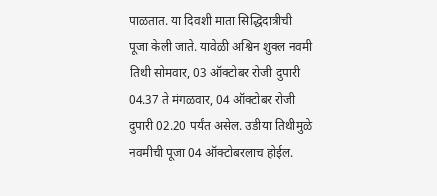पाळतात. या दिवशी माता सिद्धिदात्रीची पूजा केली जाते. यावेळी अश्विन शुक्ल नवमी तिथी सोमवार, 03 ऑक्टोबर रोजी दुपारी 04.37 ते मंगळवार, 04 ऑक्टोबर रोजी दुपारी 02.20 पर्यंत असेल. उडीया तिथीमुळे नवमीची पूजा 04 ऑक्टोबरलाच होईल.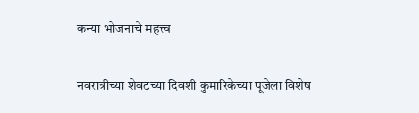कन्या भोजनाचे महत्त्व

नवरात्रीच्या शेवटच्या दिवशी कुमारिकेच्या पूजेला विशेष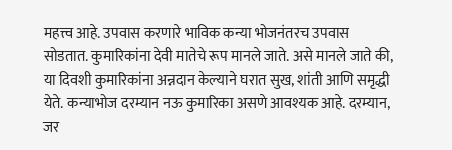महत्त्व आहे. उपवास करणारे भाविक कन्या भोजनंतरच उपवास सोडतात. कुमारिकांना देवी मातेचे रूप मानले जाते. असे मानले जाते की, या दिवशी कुमारिकांना अन्नदान केल्याने घरात सुख, शांती आणि समृद्धी येते. कन्याभोज दरम्यान नऊ कुमारिका असणे आवश्यक आहे. दरम्यान, जर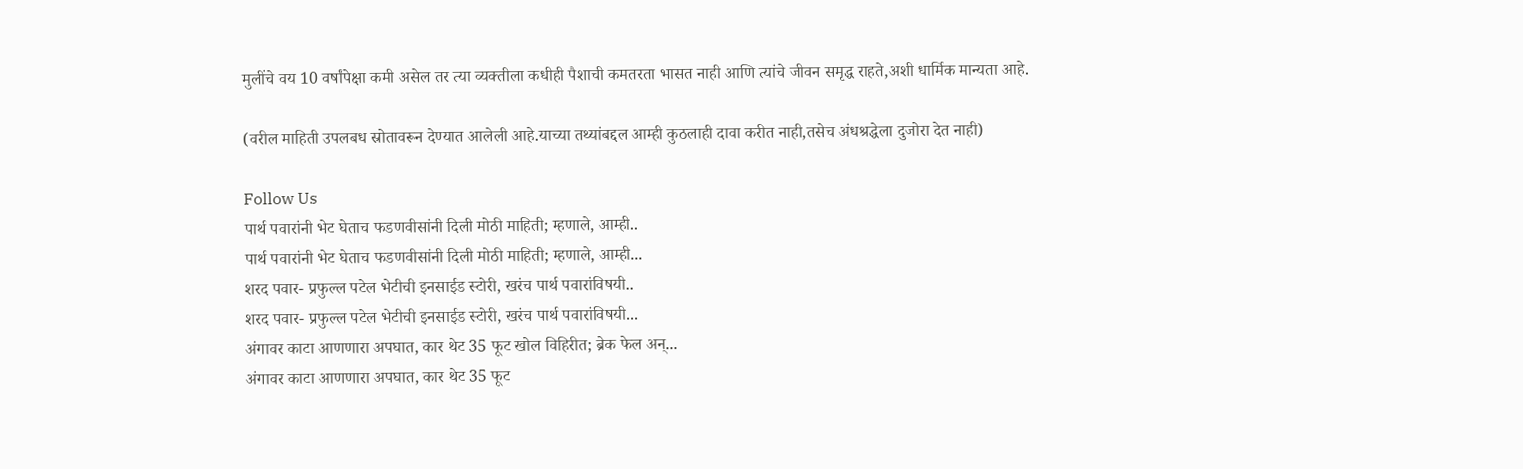मुलींचे वय 10 वर्षांपेक्षा कमी असेल तर त्या व्यक्तीला कधीही पैशाची कमतरता भासत नाही आणि त्यांचे जीवन समृद्ध राहते,अशी धार्मिक मान्यता आहे.

(वरील माहिती उपलबध स्रोतावरून देण्यात आलेली आहे.याच्या तथ्यांबद्दल आम्ही कुठलाही दावा करीत नाही,तसेच अंधश्रद्धेला दुजोरा देत नाही)

Follow Us
पार्थ पवारांनी भेट घेताच फडणवीसांनी दिली मोठी माहिती; म्हणाले, आम्ही..
पार्थ पवारांनी भेट घेताच फडणवीसांनी दिली मोठी माहिती; म्हणाले, आम्ही...
शरद पवार- प्रफुल्ल पटेल भेटीची इनसाईड स्टोरी, खरंच पार्थ पवारांविषयी..
शरद पवार- प्रफुल्ल पटेल भेटीची इनसाईड स्टोरी, खरंच पार्थ पवारांविषयी...
अंगावर काटा आणणारा अपघात, कार थेट 35 फूट खोल विहिरीत; ब्रेक फेल अन्...
अंगावर काटा आणणारा अपघात, कार थेट 35 फूट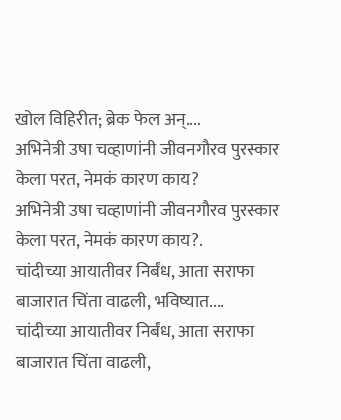खोल विहिरीत; ब्रेक फेल अन्....
अभिनेत्री उषा चव्हाणांनी जीवनगौरव पुरस्कार केला परत, नेमकं कारण काय?
अभिनेत्री उषा चव्हाणांनी जीवनगौरव पुरस्कार केला परत, नेमकं कारण काय?.
चांदीच्या आयातीवर निर्बंध, आता सराफा बाजारात चिंता वाढली, भविष्यात....
चांदीच्या आयातीवर निर्बंध, आता सराफा बाजारात चिंता वाढली,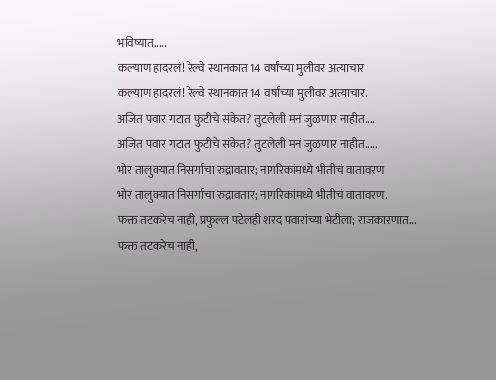भविष्यात.....
कल्याण हादरलं! रेल्वे स्थानकात 14 वर्षांच्या मुलीवर अत्याचार
कल्याण हादरलं! रेल्वे स्थानकात 14 वर्षांच्या मुलीवर अत्याचार.
अजित पवार गटात फुटीचे संकेत? तुटलेली मनं जुळणार नाहीत....
अजित पवार गटात फुटीचे संकेत? तुटलेली मनं जुळणार नाहीत.....
भोर तालुक्यात निसर्गाचा रुद्रावतार; नागरिकांमध्ये भीतीचं वातावरण
भोर तालुक्यात निसर्गाचा रुद्रावतार; नागरिकांमध्ये भीतीचं वातावरण.
फक्त तटकरेच नाही, प्रफुल्ल पटेलही शरद पवारांच्या भेटीला; राजकारणात...
फक्त तटकरेच नाही,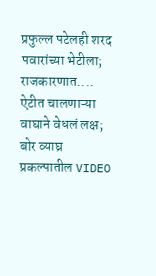प्रफुल्ल पटेलही शरद पवारांच्या भेटीला; राजकारणात....
ऐटीत चालणाऱ्या वाघाने वेधलं लक्ष; बोर व्याघ्र प्रकल्पातील VIDEO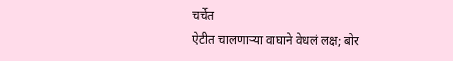चर्चेत
ऐटीत चालणाऱ्या वाघाने वेधलं लक्ष; बोर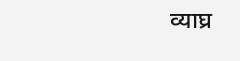व्याघ्र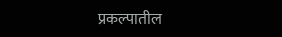प्रकल्पातील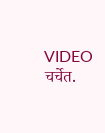VIDEO चर्चेत.